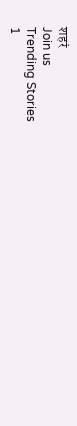शहरं
Join us
Trending Stories
1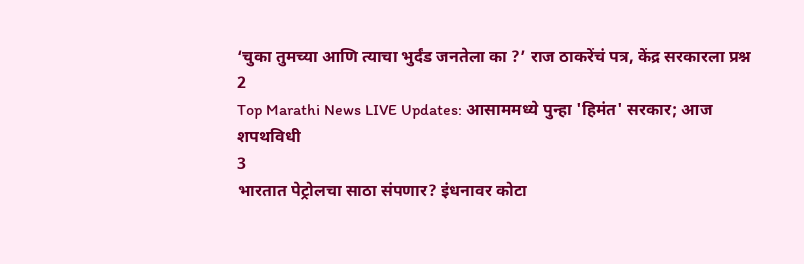‘चुका तुमच्या आणि त्याचा भुर्दंड जनतेला का ?’ राज ठाकरेंचं पत्र, केंद्र सरकारला प्रश्न
2
Top Marathi News LIVE Updates: आसाममध्ये पुन्हा 'हिमंत' सरकार; आज शपथविधी
3
भारतात पेट्रोलचा साठा संपणार? इंधनावर कोटा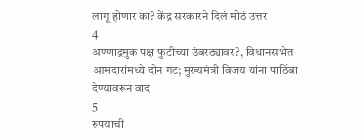लागू होणार का? केंद्र सरकारने दिलं मोठं उत्तर
4
अण्णाद्रमुक पक्ष फुटीच्या उंबरठ्यावर?, विधानसभेत आमदारांमध्ये दोन गट; मुख्यमंत्री विजय यांना पाठिंबा देण्यावरून वाद
5
रुपयाची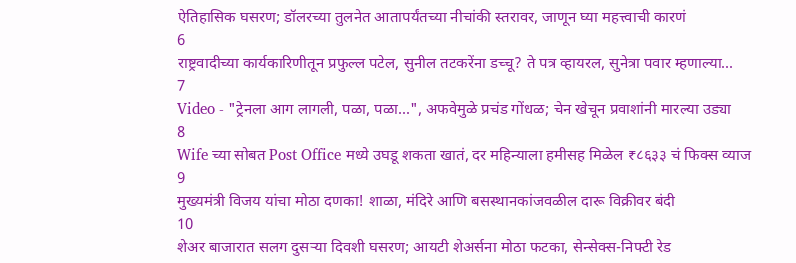ऐतिहासिक घसरण; डॉलरच्या तुलनेत आतापर्यंतच्या नीचांकी स्तरावर, जाणून घ्या महत्त्वाची कारणं
6
राष्ट्रवादीच्या कार्यकारिणीतून प्रफुल्ल पटेल, सुनील तटकरेंना डच्चू? ते पत्र व्हायरल, सुनेत्रा पवार म्हणाल्या...
7
Video - "ट्रेनला आग लागली, पळा, पळा...", अफवेमुळे प्रचंड गोंधळ; चेन खेचून प्रवाशांनी मारल्या उड्या
8
Wife च्या सोबत Post Office मध्ये उघडू शकता खातं, दर महिन्याला हमीसह मिळेल ₹८६३३ चं फिक्स व्याज
9
मुख्यमंत्री विजय यांचा मोठा दणका! शाळा, मंदिरे आणि बसस्थानकांजवळील दारू विक्रीवर बंदी
10
शेअर बाजारात सलग दुसऱ्या दिवशी घसरण; आयटी शेअर्सना मोठा फटका, सेन्सेक्स-निफ्टी रेड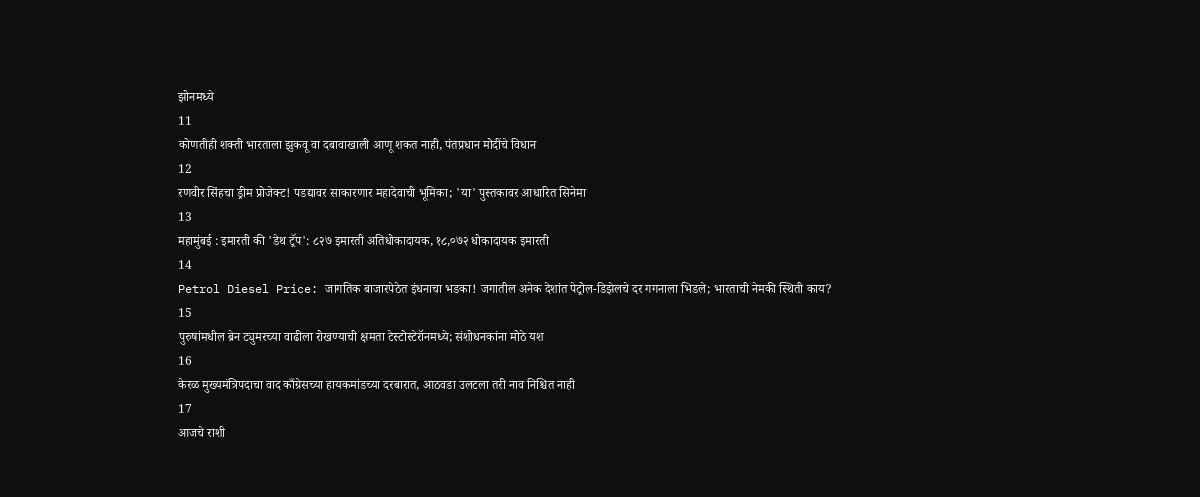झोनमध्ये
11
कोणतीही शक्ती भारताला झुकवू वा दबावाखाली आणू शकत नाही, पंतप्रधान मोदींचे विधान
12
रणवीर सिंहचा ड्रीम प्रोजेक्ट! पडद्यावर साकारणार महादेवाची भूमिका; 'या' पुस्तकावर आधारित सिनेमा
13
महामुंबई : इमारती की 'डेथ ट्रॅप': ८२७ इमारती अतिधोकादायक, १८,०७२ धोकादायक इमारती
14
Petrol Diesel Price: जागतिक बाजारपेठेत इंधनाचा भडका! जगातील अनेक देशांत पेट्रोल-डिझेलचे दर गगनाला भिडले; भारताची नेमकी स्थिती काय?
15
पुरुषांमधील ब्रेन ट्युमरच्या वाढीला रोखण्याची क्षमता टेस्टोस्टेरॉनमध्ये; संशोधनकांना मोठे यश
16
केरळ मुख्यमंत्रिपदाचा वाद काँग्रेसच्या हायकमांडच्या दरबारात, आठवडा उलटला तरी नाव निश्चित नाही
17
आजचे राशी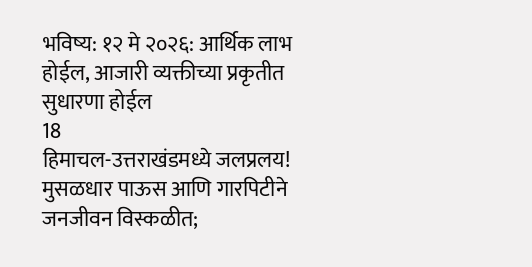भविष्य: १२ मे २०२६: आर्थिक लाभ होईल, आजारी व्यक्तीच्या प्रकृतीत सुधारणा होईल
18
हिमाचल-उत्तराखंडमध्ये जलप्रलय! मुसळधार पाऊस आणि गारपिटीने जनजीवन विस्कळीत;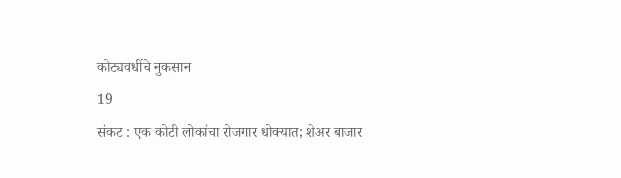कोट्यवधींचे नुकसान
19
संकट : एक कोटी लोकांचा रोजगार धोक्यात; शेअर बाजार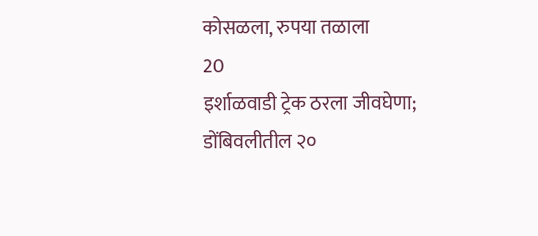कोसळला, रुपया तळाला
20
इर्शाळवाडी ट्रेक ठरला जीवघेणा; डोंबिवलीतील २०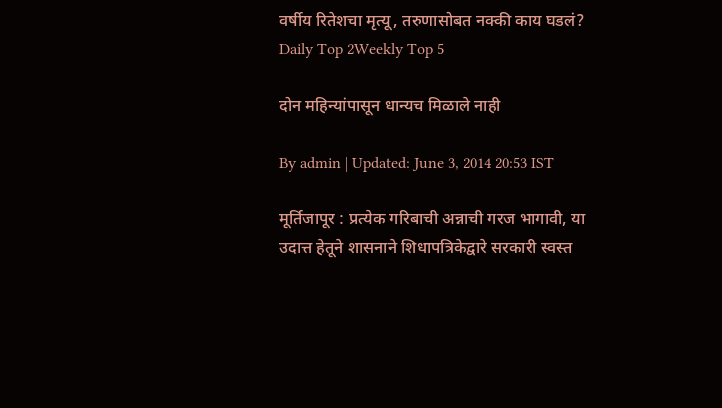वर्षीय रितेशचा मृत्यू, तरुणासोबत नक्की काय घडलं?
Daily Top 2Weekly Top 5

दोन महिन्यांपासून धान्यच मिळाले नाही

By admin | Updated: June 3, 2014 20:53 IST

मूर्तिजापूर : प्रत्येक गरिबाची अन्नाची गरज भागावी, या उदात्त हेतूने शासनाने शिधापत्रिकेद्वारे सरकारी स्वस्त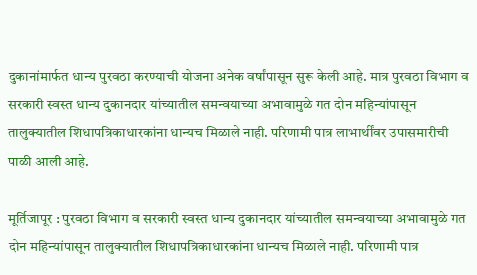दुकानांमार्फत धान्य पुरवठा करण्याची योजना अनेक वर्षांपासून सुरू केली आहे. मात्र पुरवठा विभाग व सरकारी स्वस्त धान्य दुकानदार यांच्यातील समन्वयाच्या अभावामुळे गत दोन महिन्यांपासून तालुक्यातील शिधापत्रिकाधारकांना धान्यच मिळाले नाही. परिणामी पात्र लाभार्थींवर उपासमारीची पाळी आली आहे.

मूर्तिजापूर : पुरवठा विभाग व सरकारी स्वस्त धान्य दुकानदार यांच्यातील समन्वयाच्या अभावामुळे गत दोन महिन्यांपासून तालुक्यातील शिधापत्रिकाधारकांना धान्यच मिळाले नाही. परिणामी पात्र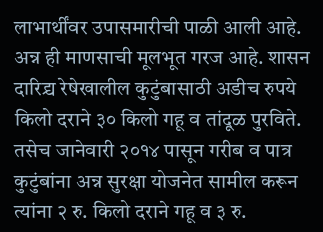लाभार्थींवर उपासमारीची पाळी आली आहे. अन्न ही माणसाची मूलभूत गरज आहे. शासन दारिद्र्य रेषेखालील कुटुंबासाठी अडीच रुपये किलो दराने ३० किलो गहू व तांदूळ पुरविते. तसेच जानेवारी २०१४ पासून गरीब व पात्र कुटुंबांना अन्न सुरक्षा योजनेत सामील करून त्यांना २ रु. किलो दराने गहू व ३ रु.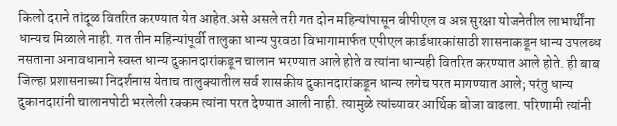किलो दराने तांदूळ वितरित करण्यात येत आहेत.असे असले तरी गत दोन महिन्यांपासून बीपीएल व अन्न सुरक्षा योजनेतील लाभार्थींना धान्यच मिळाले नाही. गत तीन महिन्यांपूर्वी तालुका धान्य पुरवठा विभागामार्फत एपीएल कार्डधारकांसाठी शासनाकडून धान्य उपलब्ध नसताना अनावधानाने स्वस्त धान्य दुकानदारांकडून चालान भरण्यात आले होते व त्यांना धान्यही वितरित करण्यात आले होते. ही बाब जिल्हा प्रशासनाच्या निदर्शनास येताच तालुक्यातील सर्व शासकीय दुकानदारांकडून धान्य लगेच परत मागण्यात आले; परंतु धान्य दुकानदारांनी चालानपोटी भरलेली रक्कम त्यांना परत देण्यात आली नाही. त्यामुळे त्यांच्यावर आर्थिक बोजा वाढला. परिणामी त्यांनी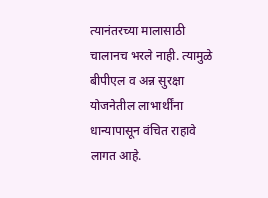त्यानंतरच्या मालासाठी चालानच भरले नाही. त्यामुळे बीपीएल व अन्न सुरक्षा योजनेतील लाभार्थींना धान्यापासून वंचित राहावे लागत आहे.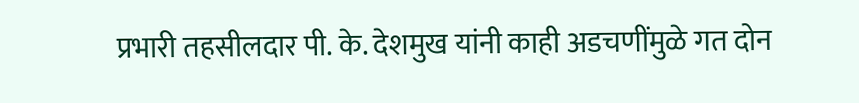प्रभारी तहसीलदार पी. के. देशमुख यांनी काही अडचणींमुळे गत दोन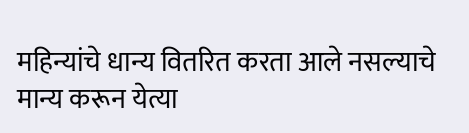महिन्यांचे धान्य वितरित करता आले नसल्याचे मान्य करून येत्या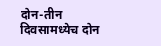दोन-तीन दिवसामध्येच दोन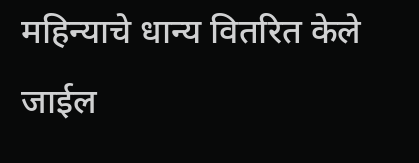महिन्याचे धान्य वितरित केले जाईल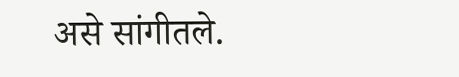असे सांगीतले.